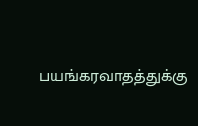பயங்கரவாதத்துக்கு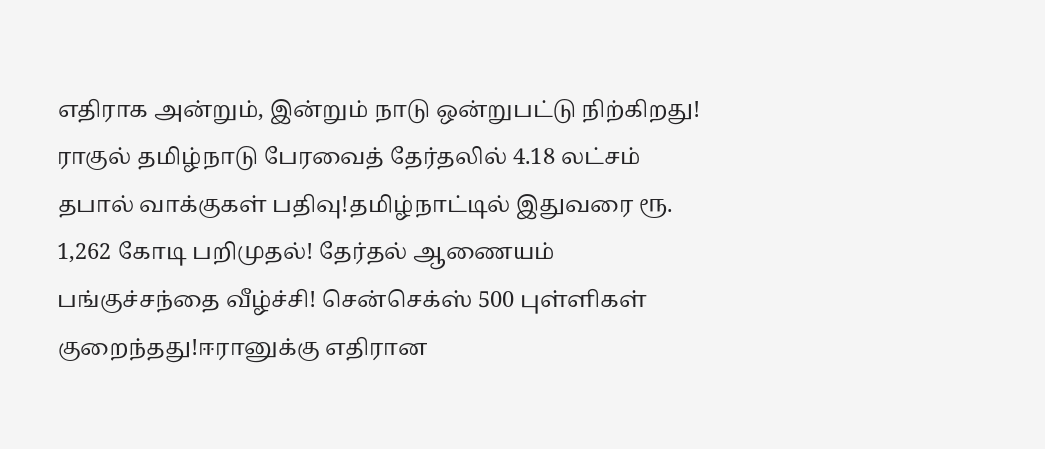எதிராக அன்றும், இன்றும் நாடு ஒன்றுபட்டு நிற்கிறது! ராகுல் தமிழ்நாடு பேரவைத் தேர்தலில் 4.18 லட்சம் தபால் வாக்குகள் பதிவு!தமிழ்நாட்டில் இதுவரை ரூ. 1,262 கோடி பறிமுதல்! தேர்தல் ஆணையம் பங்குச்சந்தை வீழ்ச்சி! சென்செக்ஸ் 500 புள்ளிகள் குறைந்தது!ஈரானுக்கு எதிரான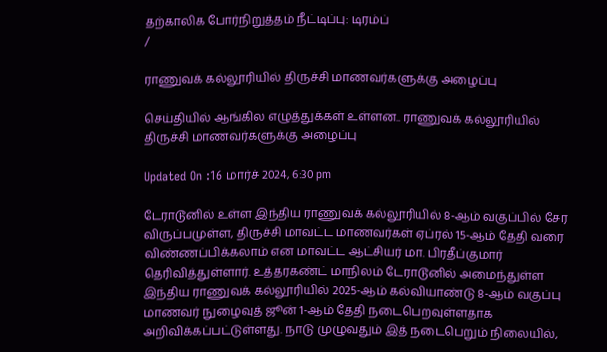தற்காலிக போர்நிறுத்தம் நீட்டிப்பு: டிரம்ப்
/

ராணுவக் கல்லூரியில் திருச்சி மாணவர்களுக்கு அழைப்பு

செய்தியில் ஆங்கில எழுத்துக்கள் உள்ளன.. ராணுவக் கல்லூரியில் திருச்சி மாணவர்களுக்கு அழைப்பு

Updated On :16 மார்ச் 2024, 6:30 pm

டேராடூனில் உள்ள இந்திய ராணுவக் கல்லூரியில் 8-ஆம் வகுப்பில் சேர விருப்பமுள்ள, திருச்சி மாவட்ட மாணவர்கள் ஏப்ரல் 15-ஆம் தேதி வரை விண்ணப்பிக்கலாம் என மாவட்ட ஆட்சியர் மா. பிரதீப்குமார் தெரிவித்துள்ளார். உத்தரகண்ட் மாநிலம் டேராடூனில் அமைந்துள்ள இந்திய ராணுவக் கல்லூரியில் 2025-ஆம் கல்வியாண்டு 8-ஆம் வகுப்பு மாணவர் நுழைவுத் ஜூன் 1-ஆம் தேதி நடைபெறவுள்ளதாக அறிவிக்கப்பட்டுள்ளது. நாடு முழுவதும் இத் நடைபெறும் நிலையில்,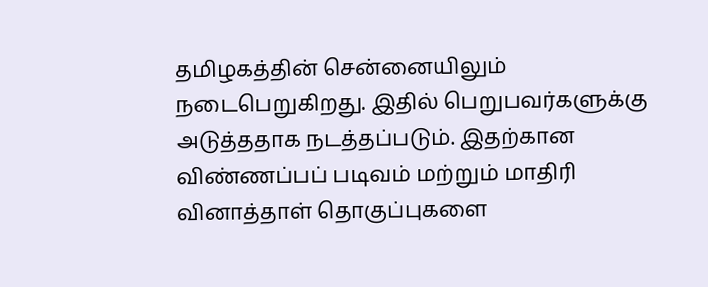தமிழகத்தின் சென்னையிலும் நடைபெறுகிறது. இதில் பெறுபவர்களுக்கு அடுத்ததாக நடத்தப்படும். இதற்கான விண்ணப்பப் படிவம் மற்றும் மாதிரி வினாத்தாள் தொகுப்புகளை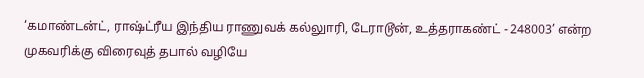‘கமாண்டன்ட், ராஷ்ட்ரீய இந்திய ராணுவக் கல்லுாரி, டேராடூன், உத்தராகண்ட் - 248003’ என்ற முகவரிக்கு விரைவுத் தபால் வழியே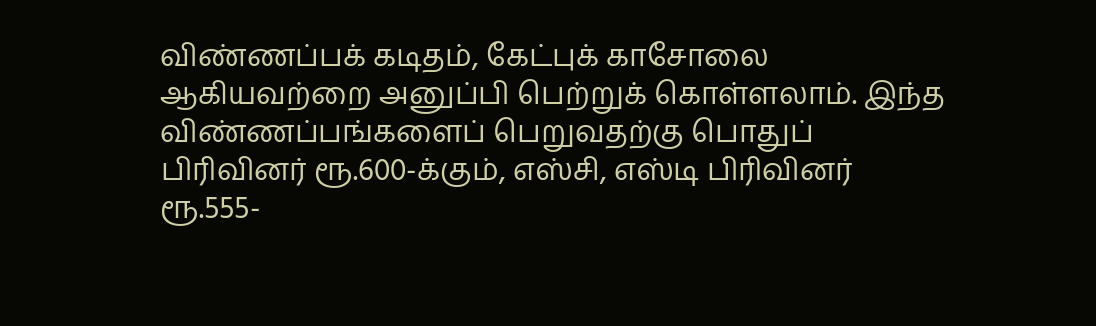விண்ணப்பக் கடிதம், கேட்புக் காசோலை ஆகியவற்றை அனுப்பி பெற்றுக் கொள்ளலாம். இந்த விண்ணப்பங்களைப் பெறுவதற்கு பொதுப் பிரிவினர் ரூ.600-க்கும், எஸ்சி, எஸ்டி பிரிவினர் ரூ.555-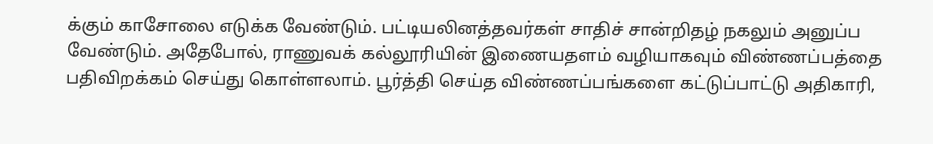க்கும் காசோலை எடுக்க வேண்டும். பட்டியலினத்தவர்கள் சாதிச் சான்றிதழ் நகலும் அனுப்ப வேண்டும். அதேபோல், ராணுவக் கல்லூரியின் இணையதளம் வழியாகவும் விண்ணப்பத்தை பதிவிறக்கம் செய்து கொள்ளலாம். பூர்த்தி செய்த விண்ணப்பங்களை கட்டுப்பாட்டு அதிகாரி,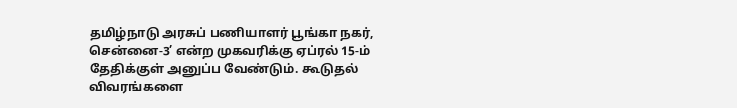தமிழ்நாடு அரசுப் பணியாளர் பூங்கா நகர், சென்னை-3’ என்ற முகவரிக்கு ஏப்ரல் 15-ம் தேதிக்குள் அனுப்ப வேண்டும். கூடுதல் விவரங்களை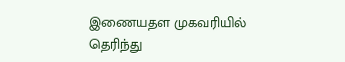இணையதள முகவரியில் தெரிந்து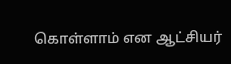கொள்ளாம் என ஆட்சியர்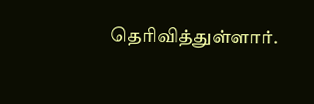தெரிவித்துள்ளார்.